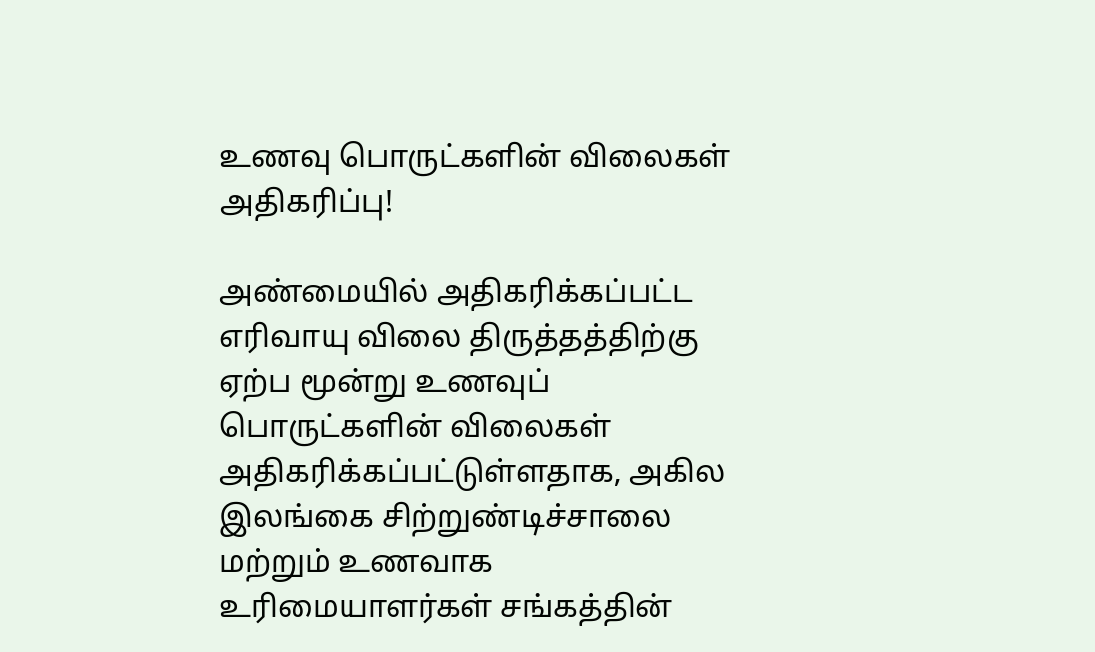உணவு பொருட்களின் விலைகள் அதிகரிப்பு!

அண்மையில் அதிகரிக்கப்பட்ட எரிவாயு விலை திருத்தத்திற்கு ஏற்ப மூன்று உணவுப் பொருட்களின் விலைகள் அதிகரிக்கப்பட்டுள்ளதாக, அகில இலங்கை சிற்றுண்டிச்சாலை மற்றும் உணவாக உரிமையாளர்கள் சங்கத்தின்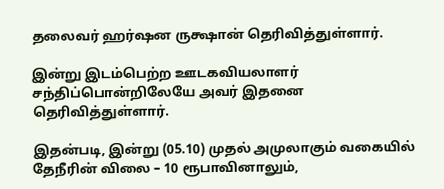தலைவர் ஹர்ஷன ருக்ஷான் தெரிவித்துள்ளார்.

இன்று இடம்பெற்ற ஊடகவியலாளர் சந்திப்பொன்றிலேயே அவர் இதனை தெரிவித்துள்ளார்.

இதன்படி, இன்று (05.10) முதல் அமுலாகும் வகையில் தேநீரின் விலை – 10 ரூபாவினாலும்,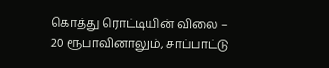கொத்து ரொட்டியின் விலை – 20 ரூபாவினாலும், சாப்பாட்டு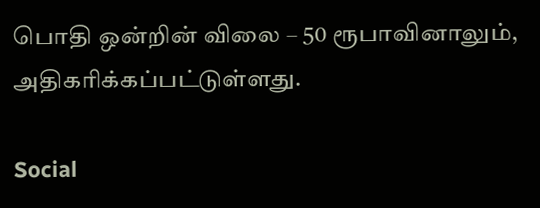பொதி ஒன்றின் விலை – 50 ரூபாவினாலும், அதிகரிக்கப்பட்டுள்ளது.

Social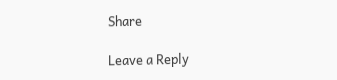Share

Leave a Reply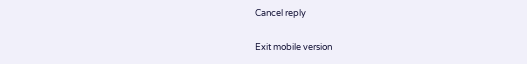Cancel reply

Exit mobile version